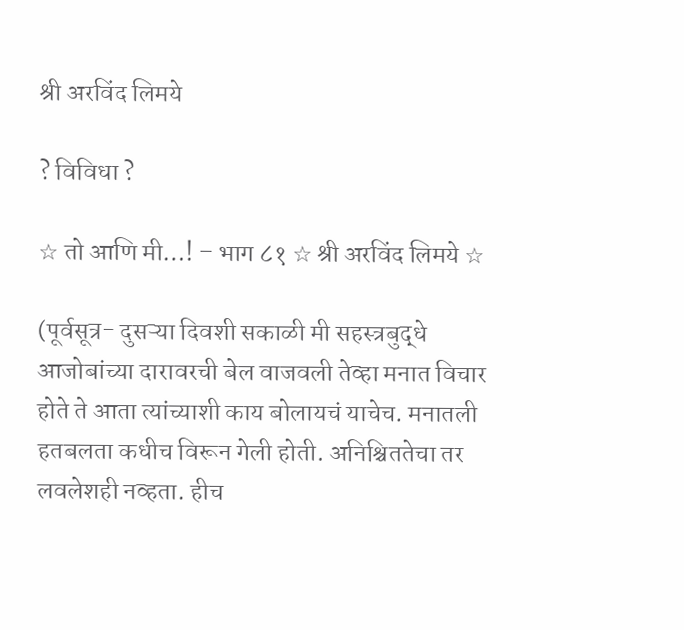श्री अरविंद लिमये

? विविधा ?

☆ तो आणि मी…! – भाग ८१ ☆ श्री अरविंद लिमये ☆

(पूर्वसूत्र- दुसऱ्या दिवशी सकाळी मी सहस्त्रबुद्धे आजोबांच्या दारावरची बेल वाजवली तेव्हा मनात विचार होते ते आता त्यांच्याशी काय बोलायचं याचेच. मनातली हतबलता कधीच विरून गेली होती. अनिश्चिततेचा तर लवलेशही नव्हता. हीच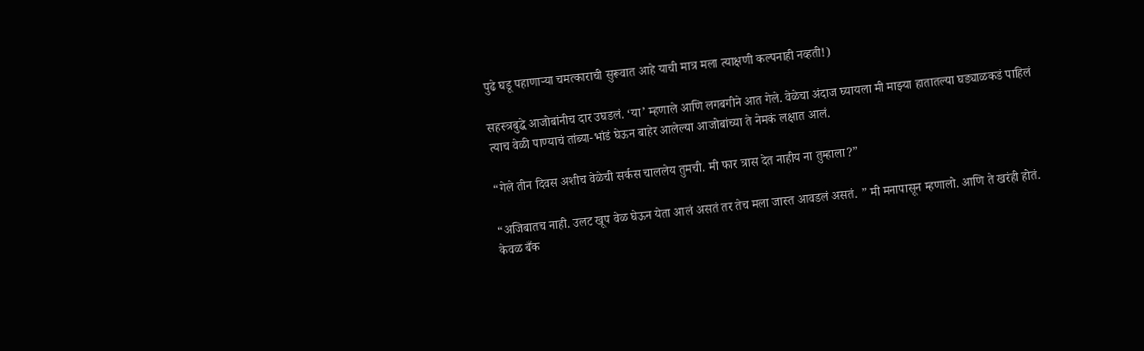पुढे घडू पहाणाऱ्या चमत्काराची सुरूवात आहे याची मात्र मला त्याक्षणी कल्पनाही नव्हती!)

सहस्त्रबुद्धे आजोबांनीच दार उघडलं. ‘या’ म्हणाले आणि लगबगीने आत गेले. वेळेचा अंदाज घ्यायला मी माझ्या हातातल्या घड्याळकडं पाहिलं त्याच वेळी पाण्याचं तांब्या-भांडं घेऊन बाहेर आलेल्या आजोबांच्या ते नेमकं लक्षात आलं.

“गेले तीन दिवस अशीच वेळेची सर्कस चाललेय तुमची. मी फार त्रास देत नाहीय ना तुम्हाला?”

“अजिबातच नाही. उलट खूप वेळ घेऊन येता आलं असतं तर तेच मला जास्त आवडलं असतं. ” मी मनापासून म्हणालो. आणि ते खरंही होतं. केवळ बँक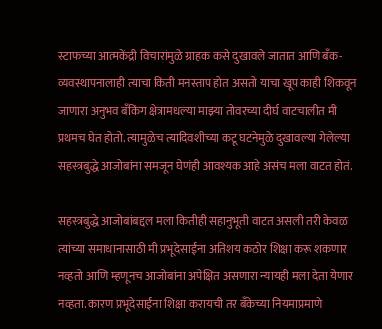स्टाफच्या आत्मकेंद्री विचारांमुळे ग्राहक कसे दुखावले जातात आणि बॅंक-व्यवस्थापनालाही त्याचा किती मनस्ताप होत असतो याचा खूप काही शिकवून जाणारा अनुभव बँकिंग क्षेत्रामधल्या माझ्या तोवरच्या दीर्घ वाटचालीत मी प्रथमच घेत होतो. त्यामुळेच त्यादिवशीच्या कटू घटनेमुळे दुखावल्या गेलेल्या सहस्त्रबुद्धे आजोबांना समजून घेणंही आवश्यक आहे असंच मला वाटत होतं.

सहस्त्रबुद्धे आजोबांबद्दल मला कितीही सहानुभूती वाटत असली तरी केवळ त्यांच्या समाधानासाठी मी प्रभूदेसाईंना अतिशय कठोर शिक्षा करू शकणार नव्हतो आणि म्हणूनच आजोबांना अपेक्षित असणारा न्यायही मला देता येणार नव्हता. कारण प्रभूदेसाईंना शिक्षा करायची तर बँकेच्या नियमाप्रमाणे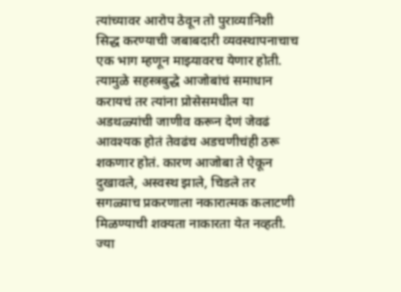त्यांच्यावर आरोप ठेवून तो पुराव्यानिशी सिद्ध करण्याची जबाबदारी व्यवस्थापनाचाच एक भाग म्हणून माझ्यावरच येणार होती. त्यामुळे सहस्त्रबुद्धे आजोबांचं समाधान करायचं तर त्यांना प्रोसेसमधील या अडथळ्यांची जाणीव करून देणं जेवढं आवश्यक होतं तेवढंच अडचणीचंही ठरू शकणार होतं. कारण आजोबा ते ऐकून दुखावले, अस्वस्थ झाले, चिडले तर सगळ्याच प्रकरणाला नकारात्मक कलाटणी मिळण्याची शक्यता नाकारता येत नव्हती. ज्या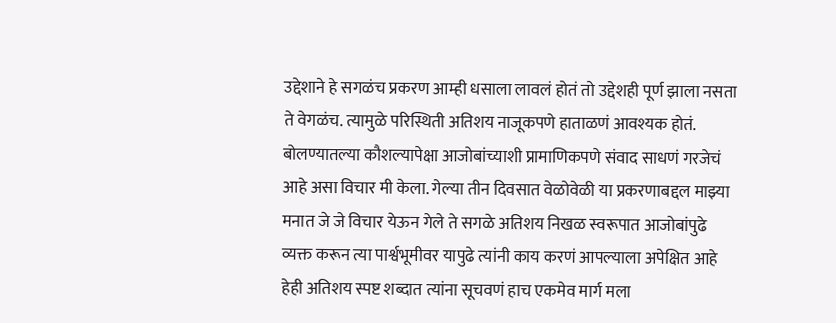उद्देशाने हे सगळंच प्रकरण आम्ही धसाला लावलं होतं तो उद्देशही पूर्ण झाला नसता ते वेगळंच. त्यामुळे परिस्थिती अतिशय नाजूकपणे हाताळणं आवश्यक होतं. बोलण्यातल्या कौशल्यापेक्षा आजोबांच्याशी प्रामाणिकपणे संवाद साधणं गरजेचं आहे असा विचार मी केला. गेल्या तीन दिवसात वेळोवेळी या प्रकरणाबद्दल माझ्या मनात जे जे विचार येऊन गेले ते सगळे अतिशय निखळ स्वरूपात आजोबांपुढे व्यक्त करून त्या पार्श्वभूमीवर यापुढे त्यांनी काय करणं आपल्याला अपेक्षित आहे हेही अतिशय स्पष्ट शब्दात त्यांना सूचवणं हाच एकमेव मार्ग मला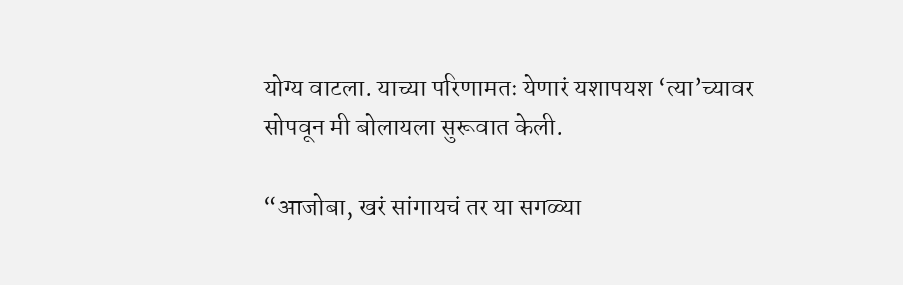योग्य वाटला. याच्या परिणामतः येणारं यशापयश ‘त्या’च्यावर सोपवून मी बोलायला सुरूवात केली.

“आजोबा, खरं सांगायचं तर या सगळ्या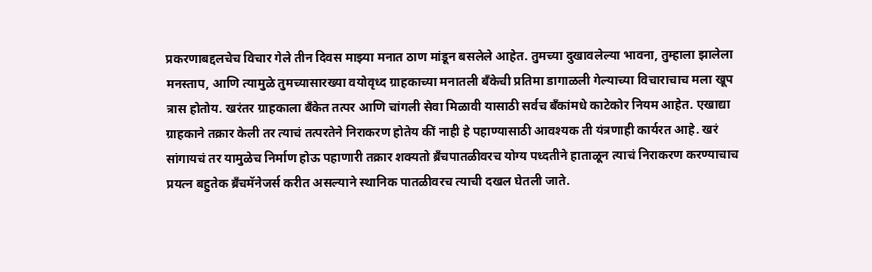प्रकरणाबद्दलचेच विचार गेले तीन दिवस माझ्या मनात ठाण मांडून बसलेले आहेत. तुमच्या दुखावलेल्या भावना, तुम्हाला झालेला मनस्ताप, आणि त्यामुळे तुमच्यासारख्या वयोवृध्द ग्राहकाच्या मनातली बॅंकेची प्रतिमा डागाळली गेल्याच्या विचाराचाच मला खूप त्रास होतोय. खरंतर ग्राहकाला बॅंकेत तत्पर आणि चांगली सेवा मिळावी यासाठी सर्वच बॅंकांमधे काटेकोर नियम आहेत. एखाद्या ग्राहकाने तक्रार केली तर त्याचं तत्परतेने निराकरण होतेय कीं नाही हे पहाण्यासाठी आवश्यक ती यंत्रणाही कार्यरत आहे. खरं सांगायचं तर यामुळेच निर्माण होऊ पहाणारी तक्रार शक्यतो ब्रॅंचपातळीवरच योग्य पध्दतीने हाताळून त्याचं निराकरण करण्याचाच प्रयत्न बहुतेक ब्रॅंचमॅनेजर्स करीत असल्याने स्थानिक पातळीवरच त्याची दखल घेतली जाते.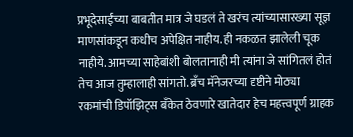प्रभूदेसाईंच्या बाबतीत मात्र जे घडलं ते खरंच त्यांच्यासारख्या सूज्ञ माणसांकडून कधीच अपेक्षित नाहीय. ही नकळत झालेली चूक नाहीये. आमच्या साहेबांशी बोलतानाही मी त्यांना जे सांगितलं होतं तेच आज तुम्हालाही सांगतो. ब्रॅंच मॅनेजरच्या दृष्टीने मोठ्या रकमांची डिपॉझिट्स बँकेत ठेवणारे खातेदार हेच महत्त्वपूर्ण ग्राहक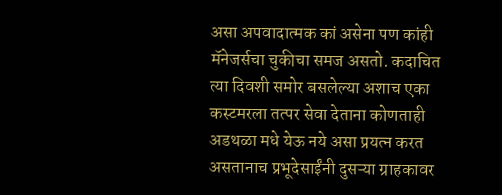असा अपवादात्मक कां असेना पण कांही मॅनेजर्सचा चुकीचा समज असतो. कदाचित त्या दिवशी समोर बसलेल्या अशाच एका कस्टमरला तत्पर सेवा देताना कोणताही अडथळा मधे येऊ नये असा प्रयत्न करत असतानाच प्रभूदेसाईंनी दुसऱ्या ग्राहकावर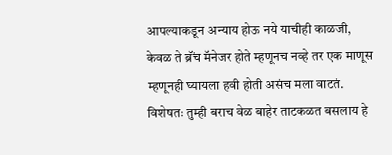आपल्याकडून अन्याय होऊ नये याचीही काळजी, केवळ ते ब्रॅंच मॅनेजर होते म्हणूनच नव्हे तर एक माणूस म्हणूनही घ्यायला हवी होती असंच मला वाटतं. विशेषतः तुम्ही बराच वेळ बाहेर ताटकळत बसलाय हे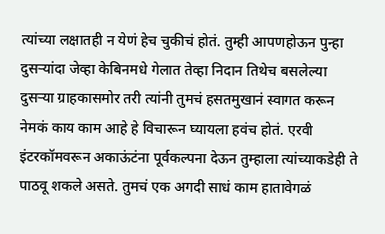त्यांच्या लक्षातही न येणं हेच चुकीचं होतं. तुम्ही आपणहोऊन पुन्हा दुसऱ्यांदा जेव्हा केबिनमधे गेलात तेव्हा निदान तिथेच बसलेल्या दुसऱ्या ग्राहकासमोर तरी त्यांनी तुमचं हसतमुखानं स्वागत करून नेमकं काय काम आहे हे विचारून घ्यायला हवंच होतं. एरवी इंटरकॉमवरून अकाऊंटंना पूर्वकल्पना देऊन तुम्हाला त्यांच्याकडेही ते पाठवू शकले असते. तुमचं एक अगदी साधं काम हातावेगळं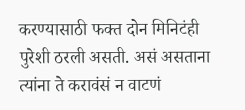करण्यासाठी फक्त दोन मिनिटंही पुरेशी ठरली असती. असं असताना त्यांना ते करावंसं न वाटणं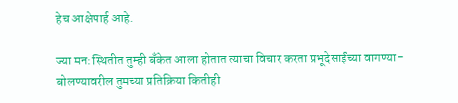हेच आक्षेपार्ह आहे.

ज्या मन:स्थितीत तुम्ही बॅंकेत आला होतात त्याचा विचार करता प्रभूदेसाईंच्या वागण्या-बोलण्यावरील तुमच्या प्रतिक्रिया कितीही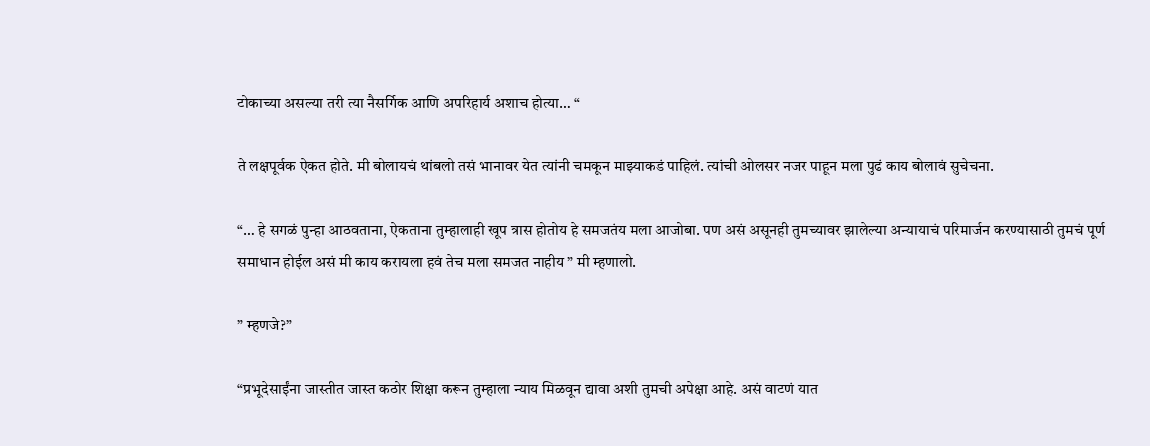टोकाच्या असल्या तरी त्या नैसर्गिक आणि अपरिहार्य अशाच होत्या… “

ते लक्षपूर्वक ऐकत होते. मी बोलायचं थांबलो तसं भानावर येत त्यांनी चमकून माझ्याकडं पाहिलं. त्यांची ओलसर नजर पाहून मला पुढं काय बोलावं सुचेचना.

“… हे सगळं पुन्हा आठवताना, ऐकताना तुम्हालाही खूप त्रास होतोय हे समजतंय मला आजोबा. पण असं असूनही तुमच्यावर झालेल्या अन्यायाचं परिमार्जन करण्यासाठी तुमचं पूर्ण समाधान होईल असं मी काय करायला हवं तेच मला समजत नाहीय ” मी म्हणालो.

” म्हणजे?”

“प्रभूदेसाईंना जास्तीत जास्त कठोर शिक्षा करून तुम्हाला न्याय मिळवून द्यावा अशी तुमची अपेक्षा आहे. असं वाटणं यात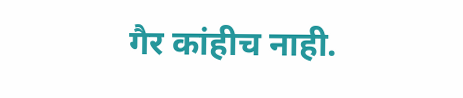गैर कांहीच नाही.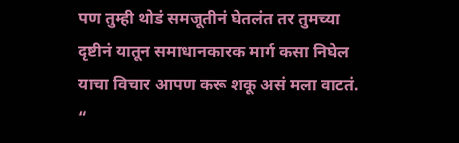पण तुम्ही थोडं समजूतीनं घेतलंत तर तुमच्या दृष्टीनं यातून समाधानकारक मार्ग कसा निघेल याचा विचार आपण करू शकू असं मला वाटतं. “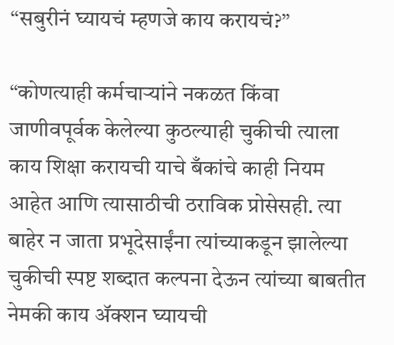“सबुरीनं घ्यायचं म्हणजे काय करायचं?”

“कोणत्याही कर्मचाऱ्यांने नकळत किंवा जाणीवपूर्वक केलेल्या कुठल्याही चुकीची त्याला काय शिक्षा करायची याचे बँकांचे काही नियम आहेत आणि त्यासाठीची ठराविक प्रोसेसही. त्या बाहेर न जाता प्रभूदेसाईंना त्यांच्याकडून झालेल्या चुकीची स्पष्ट शब्दात कल्पना देऊन त्यांच्या बाबतीत नेमकी काय ॲक्शन घ्यायची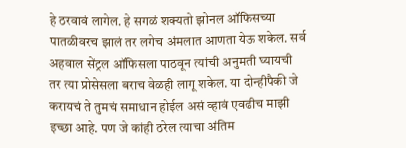हे ठरवावं लागेल. हे सगळं शक्यतो झोनल ऑफिसच्या पातळीवरच झालं तर लगेच अंमलात आणता येऊ शकेल. सर्व अहवाल सेंट्रल ऑफिसला पाठवून त्यांची अनुमती घ्यायची तर त्या प्रोसेसला बराच वेळही लागू शकेल. या दोन्हीपैकी जे करायचं ते तुमचं समाधान होईल असं व्हावं एवढीच माझी इच्छा आहे. पण जे कांही ठरेल त्याचा अंतिम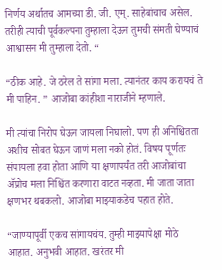निर्णय अर्थातच आमच्या डी. जी. एम्. साहेबांचाच असेल. तरीही त्याची पूर्वकल्पना तुम्हाला देऊन तुमची संमती घेण्याचं आश्वासन मी तुम्हाला देतो. “

“ठीक आहे. जे ठरेल ते सांगा मला. त्यानंतर काय करायचं ते मी पाहिन. ” आजोबा कांहीशा नाराजीने म्हणाले.

मी त्यांचा निरोप घेऊन जायला निघालो. पण ही अनिश्चितता अशीच सोबत घेऊन जाणं मला नको होतं. विषय पूर्णतः संपायला हवा होता आणि या क्षणापर्यंत तरी आजोबांचा ॲप्रोच मला निश्चिंत करणारा वाटत नव्हता. मी जाता जाता क्षणभर थबकलो. आजोबा माझ्याकडेच पहात होते.

“जाण्यापूर्वी एकच सांगायचंय. तुम्ही माझ्यापेक्षा मोठे आहात. अनुभवी आहात. खरंतर मी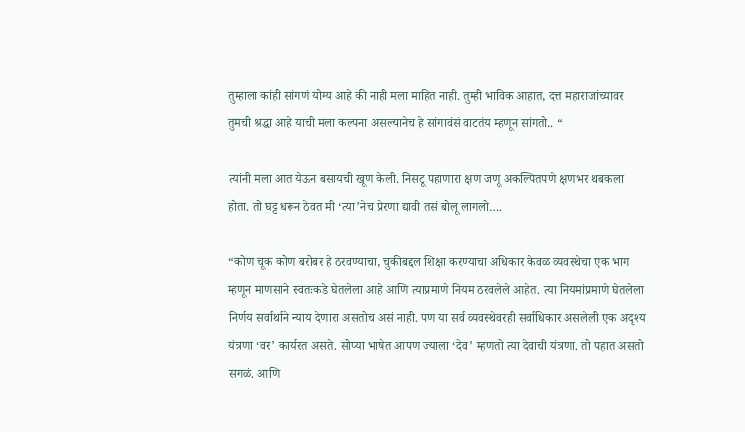तुम्हाला कांही सांगणं योग्य आहे की नाही मला माहित नाही. तुम्ही भाविक आहात, दत्त महाराजांच्यावर तुमची श्रद्धा आहे याची मला कल्पना असल्यानेच हे सांगावंसं वाटतंय म्हणून सांगतो.. “

त्यांनी मला आत येऊन बसायची खूण केली. निसटू पहाणारा क्षण जणू अकल्पितपणे क्षणभर थबकला होता. तो घट्ट धरून ठेवत मी ‘त्या’नेच प्रेरणा द्यावी तसं बोलू लागलो….

“कोण चूक कोण बरोबर हे ठरवण्याचा, चुकीबद्दल शिक्षा करण्याचा अधिकार केवळ व्यवस्थेचा एक भाग म्हणून माणसाने स्वतःकडे घेतलेला आहे आणि त्याप्रमाणे नियम ठरवलेले आहेत. त्या नियमांप्रमाणे घेतलेला निर्णय सर्वार्थाने न्याय देणारा असतोच असं नाही. पण या सर्व व्यवस्थेवरही सर्वाधिकार असलेली एक अदृश्य यंत्रणा ‘वर’ कार्यरत असते. सोप्या भाषेत आपण ज्याला ‘देव’ म्हणतो त्या देवाची यंत्रणा. तो पहात असतो सगळं. आणि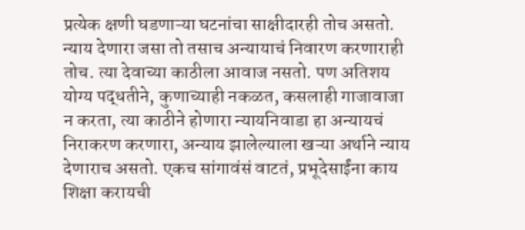प्रत्येक क्षणी घडणाऱ्या घटनांचा साक्षीदारही तोच असतो. न्याय देणारा जसा तो तसाच अन्यायाचं निवारण करणाराही तोच. त्या देवाच्या काठीला आवाज नसतो. पण अतिशय योग्य पद्धतीने, कुणाच्याही नकळत, कसलाही गाजावाजा न करता, त्या काठीने होणारा न्यायनिवाडा हा अन्यायचं निराकरण करणारा, अन्याय झालेल्याला खऱ्या अर्थाने न्याय देणाराच असतो. एकच सांगावंसं वाटतं, प्रभूदेसाईंना काय शिक्षा करायची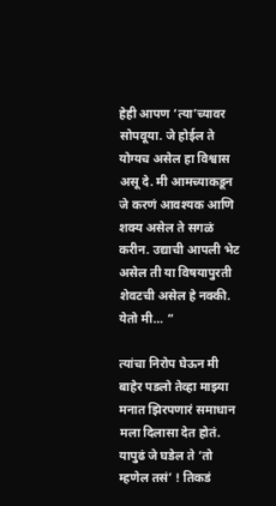हेही आपण ‘त्या’च्यावर सोपवूया. जे होईल ते योग्यच असेल हा विश्वास असू दे. मी आमच्याकडून जे करणं आवश्यक आणि शक्य असेल ते सगळं करीन. उद्याची आपली भेट असेल ती या विषयापुरती शेवटची असेल हे नक्की. येतो मी… “

त्यांचा निरोप घेऊन मी बाहेर पडलो तेव्हा माझ्या मनात झिरपणारं समाधान मला दिलासा देत होतं. यापुढं जे घडेल ते ‘तो म्हणेल तसं’ ! तिकडं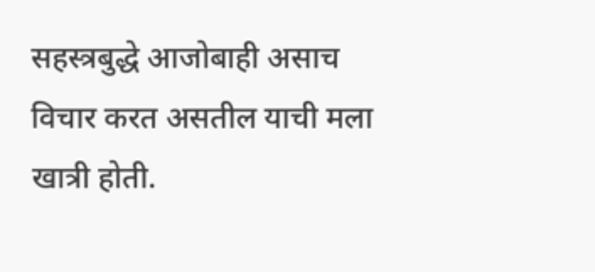सहस्त्रबुद्धे आजोबाही असाच विचार करत असतील याची मला खात्री होती.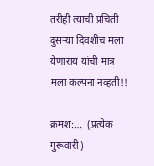तरीही त्याची प्रचिती दुसऱ्या दिवशीच मला येणाराय यांची मात्र मला कल्पना नव्हती!!

क्रमश:…  (प्रत्येक गुरूवारी)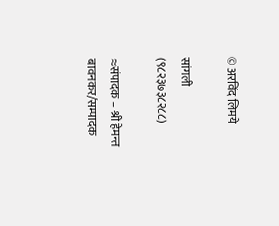© अरविंद लिमये

सांगली (९८२३७३८२८८)

≈संपादक – श्री हेमन्त बावनकर/सम्पादक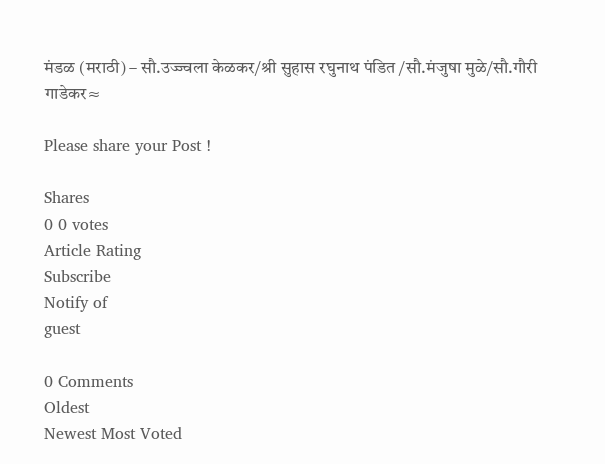मंडळ (मराठी) – सौ.उज्ज्वला केळकर/श्री सुहास रघुनाथ पंडित /सौ.मंजुषा मुळे/सौ.गौरी गाडेकर≈

Please share your Post !

Shares
0 0 votes
Article Rating
Subscribe
Notify of
guest

0 Comments
Oldest
Newest Most Voted